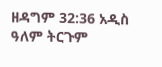ዘዳግም 32:36 አዲስ ዓለም ትርጉም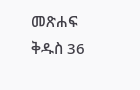መጽሐፍ ቅዱስ 36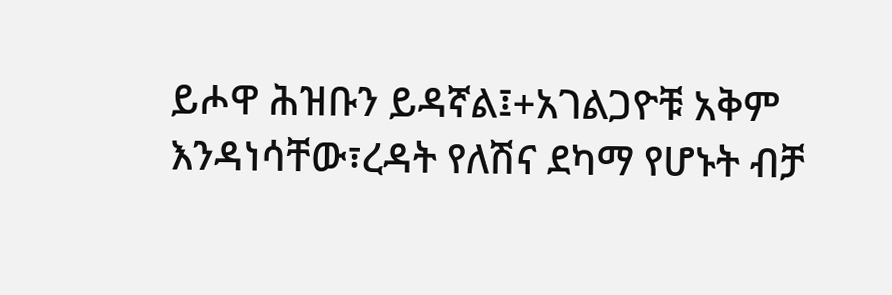ይሖዋ ሕዝቡን ይዳኛል፤+አገልጋዮቹ አቅም እንዳነሳቸው፣ረዳት የለሽና ደካማ የሆኑት ብቻ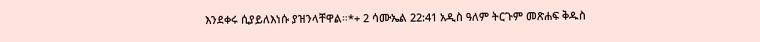እንደቀሩ ሲያይለእነሱ ያዝንላቸዋል።*+ 2 ሳሙኤል 22:41 አዲስ ዓለም ትርጉም መጽሐፍ ቅዱስ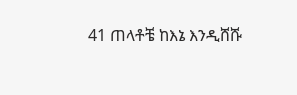41 ጠላቶቼ ከእኔ እንዲሸሹ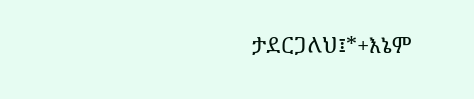ታደርጋለህ፤*+እኔም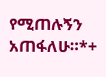የሚጠሉኝን አጠፋለሁ።*+